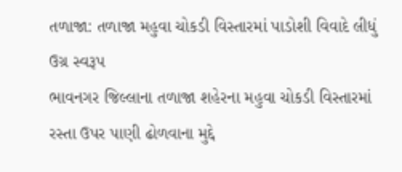તળાજા: તળાજા મહુવા ચોકડી વિસ્તારમાં પાડોશી વિવાદે લીધું ઉગ્ર સ્વરૂપ
ભાવનગર જિલ્લાના તળાજા શહેરના મહુવા ચોકડી વિસ્તારમાં રસ્તા ઉપર પાણી ઢોળવાના મુદ્દે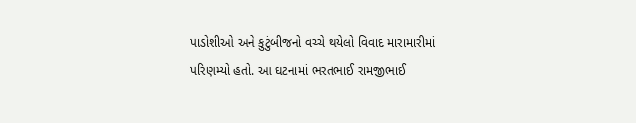પાડોશીઓ અને કુટુંબીજનો વચ્ચે થયેલો વિવાદ મારામારીમાં પરિણમ્યો હતો. આ ઘટનામાં ભરતભાઈ રામજીભાઈ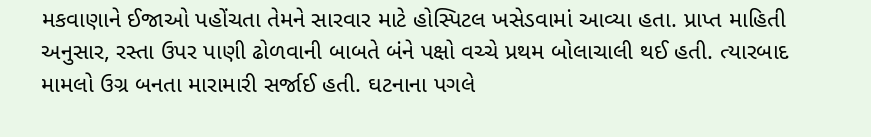મકવાણાને ઈજાઓ પહોંચતા તેમને સારવાર માટે હોસ્પિટલ ખસેડવામાં આવ્યા હતા. પ્રાપ્ત માહિતી અનુસાર, રસ્તા ઉપર પાણી ઢોળવાની બાબતે બંને પક્ષો વચ્ચે પ્રથમ બોલાચાલી થઈ હતી. ત્યારબાદ મામલો ઉગ્ર બનતા મારામારી સર્જાઈ હતી. ઘટનાના પગલે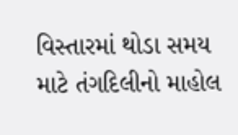વિસ્તારમાં થોડા સમય માટે તંગદિલીનો માહોલ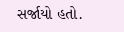સર્જાયો હતો.